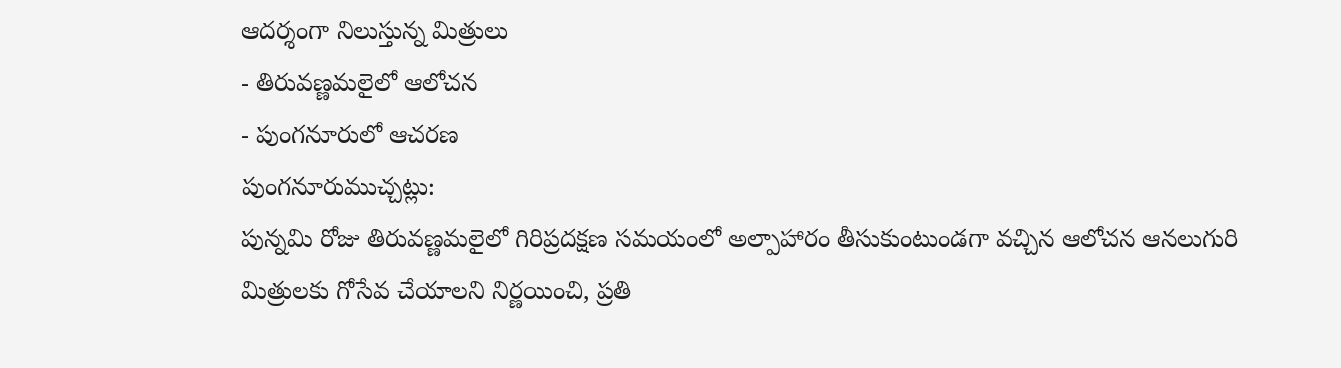ఆదర్శంగా నిలుస్తున్న మిత్రులు
- తిరువణ్ణమలైలో ఆలోచన
- పుంగనూరులో ఆచరణ
పుంగనూరుముచ్చట్లు:
పున్నమి రోజు తిరువణ్ణమలైలో గిరిప్రదక్షణ సమయంలో అల్పాహారం తీసుకుంటుండగా వచ్చిన ఆలోచన ఆనలుగురి మిత్రులకు గోసేవ చేయాలని నిర్ణయించి, ప్రతి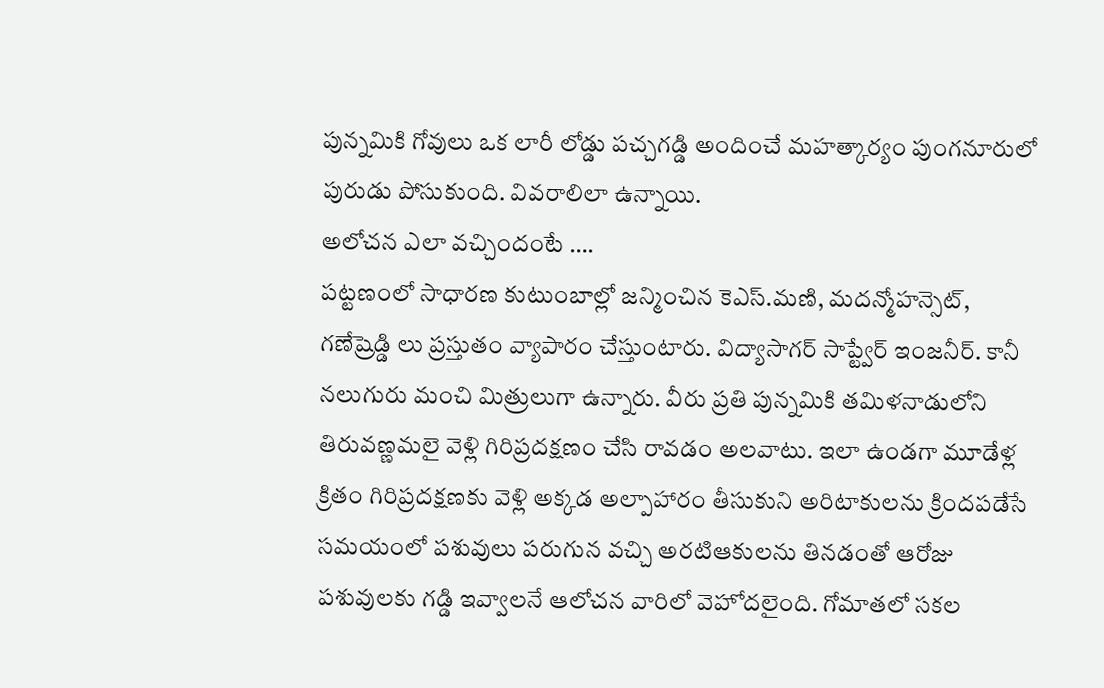పున్నమికి గోవులు ఒక లారీ లోడ్డు పచ్చగడ్డి అందించే మహత్కార్యం పుంగనూరులో పురుడు పోసుకుంది. వివరాలిలా ఉన్నాయి.
అలోచన ఎలా వచ్చిందంటే ….
పట్టణంలో సాధారణ కుటుంబాల్లో జన్మించిన కెఎస్.మణి, మదన్మోహన్సెట్, గణేష్రెడ్డి లు ప్రస్తుతం వ్యాపారం చేస్తుంటారు. విద్యాసాగర్ సాప్ట్వేర్ ఇంజనీర్. కానీ నలుగురు మంచి మిత్రులుగా ఉన్నారు. వీరు ప్రతి పున్నమికి తమిళనాడులోని తిరువణ్ణమలై వెళ్లి గిరిప్రదక్షణం చేసి రావడం అలవాటు. ఇలా ఉండగా మూడేళ్ల క్రితం గిరిప్రదక్షణకు వెళ్లి అక్కడ అల్పాహారం తీసుకుని అరిటాకులను క్రిందపడేసే సమయంలో పశువులు పరుగున వచ్చి అరటిఆకులను తినడంతో ఆరోజు పశువులకు గడ్డి ఇవ్వాలనే ఆలోచన వారిలో వెహోదలైంది. గోమాతలో సకల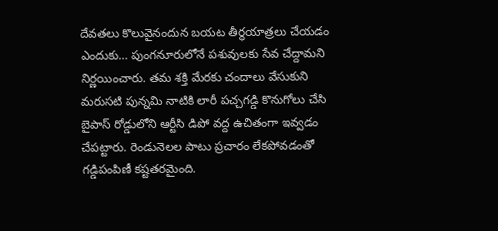దేవతలు కొలువైనందున బయట తీర్థయాత్రలు చేయడం ఎందుకు… పుంగనూరులోనే పశువులకు సేవ చేద్దామని నిర్ణయించారు. తమ శక్తి మేరకు చందాలు వేసుకుని మరుసటి పున్నమి నాటికి లారీ పచ్చగడ్డి కొనుగోలు చేసి బైపాస్ రోడ్డులోని ఆర్టీసి డిపో వద్ద ఉచితంగా ఇవ్వడం చేపట్టారు. రెండునెలల పాటు ప్రచారం లేకపోవడంతో గడ్డిపంపిణీ కష్టతరమైంది.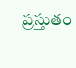ప్రస్తుతం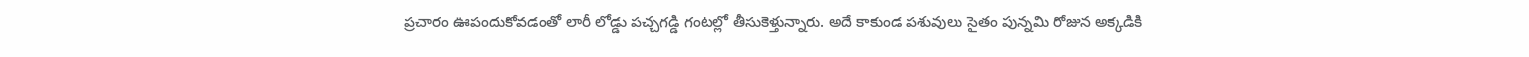ప్రచారం ఊపందుకోవడంతో లారీ లోడ్డు పచ్చగడ్డి గంటల్లో తీసుకెళ్తున్నారు. అదే కాకుండ పశువులు సైతం పున్నమి రోజున అక్కడికి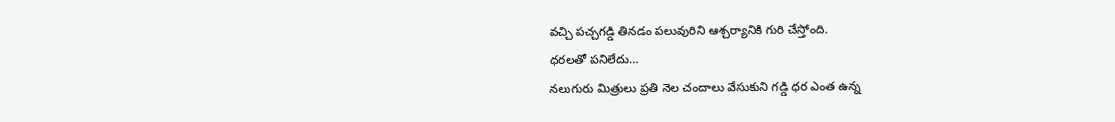వచ్చి పచ్చగడ్డి తినడం పలువురిని ఆశ్చర్యానికి గురి చేస్తోంది.
ధరలతో పనిలేదు…
నలుగురు మిత్రులు ప్రతి నెల చందాలు వేసుకుని గడ్డి ధర ఎంత ఉన్న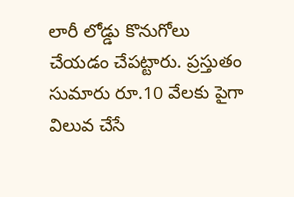లారీ లోడ్డు కొనుగోలు చేయడం చేపట్టారు. ప్రస్తుతం సుమారు రూ.10 వేలకు పైగా విలువ చేసే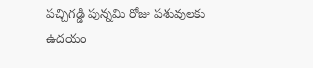పచ్చిగడ్డి పున్నమి రోజు పశువులకు ఉదయం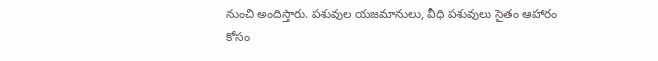నుంచి అందిస్తారు. పశువుల యజమానులు, వీధి పశువులు సైతం ఆహారం కోసం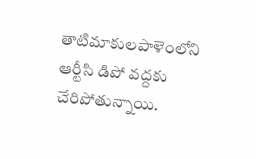తాటిమాకులపాళెంలోని ఆర్టీసి డిపో వద్దకు చేరిపోతున్నాయి.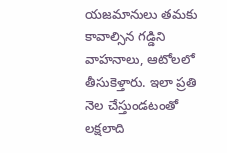యజమానులు తమకు కావాల్సిన గడ్డిని వాహనాలు, ఆటోలలో తీసుకెళ్తారు. ఇలా ప్రతి నెల చేస్తుండటంతో లక్షలాది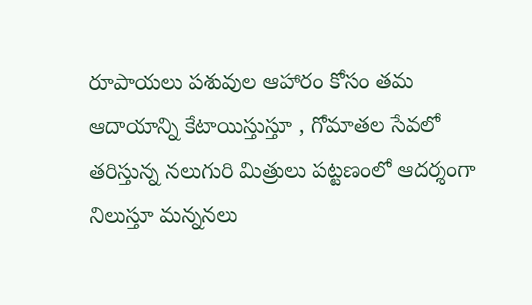రూపాయలు పశువుల ఆహారం కోసం తమ ఆదాయాన్ని కేటాయిస్తుస్తూ , గోమాతల సేవలో తరిస్తున్న నలుగురి మిత్రులు పట్టణంలో ఆదర్శంగా నిలుస్తూ మన్ననలు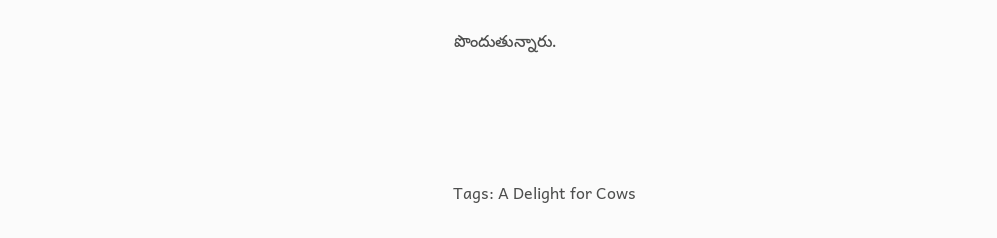పొందుతున్నారు.




Tags: A Delight for Cows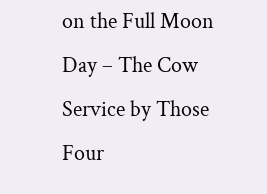on the Full Moon Day – The Cow Service by Those Four